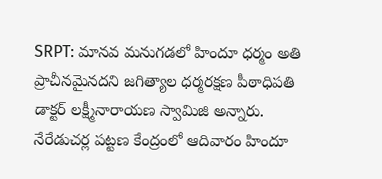SRPT: మానవ మనుగడలో హిందూ ధర్మం అతి ప్రాచీనమైనదని జగిత్యాల ధర్మరక్షణ పీఠాధిపతి డాక్టర్ లక్ష్మీనారాయణ స్వామిజి అన్నారు. నేరేడుచర్ల పట్టణ కేంద్రంలో ఆదివారం హిందూ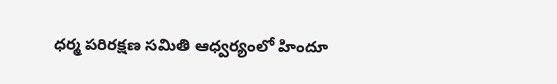ధర్మ పరిరక్షణ సమితి ఆధ్వర్యంలో హిందూ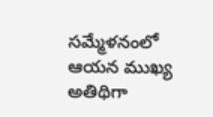సమ్మేళనంలో ఆయన ముఖ్య అతిథిగా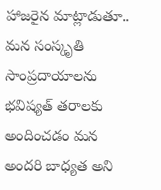హాజరైన మాట్లాడుతూ.. మన సంస్కృతి సాంప్రదాయాలను భవిష్యత్ తరాలకు అందించడం మన అందరి బాధ్యత అని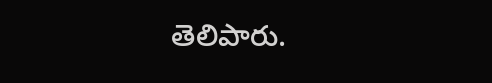తెలిపారు.